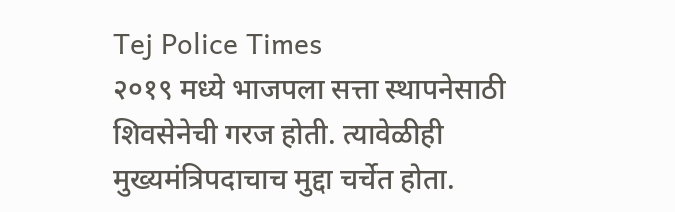Tej Police Times
२०१९ मध्ये भाजपला सत्ता स्थापनेसाठी शिवसेनेची गरज होती. त्यावेळीही मुख्यमंत्रिपदाचाच मुद्दा चर्चेत होता.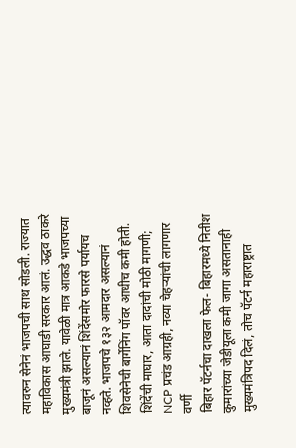त्यावरुन सेनेनं भाजपची साथ सोडली. राज्यात महाविकास आघाडी सरकार आलं. उद्धव ठाकरे मुख्यमंत्री झाले. यावेळी मात्र आकडे भाजपच्या बाजूनं असल्यानं शिंदेंसमोर फारसे पर्यायच नव्हते. भाजपचे १३२ आमदार असल्यानं शिवसेनेची बार्गेनिंग पॉवर आधीच कमी होती.
शिंदेंची माघार, आता दादांची मोठी मागणी; NCP प्रचंड आग्रही, नव्या चेहऱ्यांची लागणार वर्णी
बिहार पॅटर्नचा दाखला फेल- बिहारमध्ये नितीश कुमारांच्या जेडीयूला कमी जागा असतानाही मुख्यमंत्रिपद दिलं, तोच पॅटर्न महाराष्ट्रात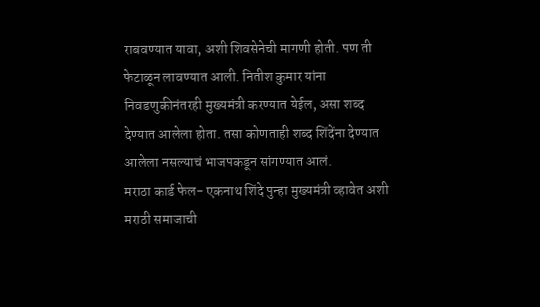राबवण्यात यावा, अशी शिवसेनेची मागणी होती. पण ती फेटाळून लावण्यात आली. नितीश कुमार यांना निवडणुकीनंतरही मुख्यमंत्री करण्यात येईल, असा शब्द देण्यात आलेला होता. तसा कोणताही शब्द शिंदेंना देण्यात आलेला नसल्याचं भाजपकडून सांगण्यात आलं.
मराठा कार्ड फेल- एकनाथ शिंदे पुन्हा मुख्यमंत्री व्हावेत अशी मराठी समाजाची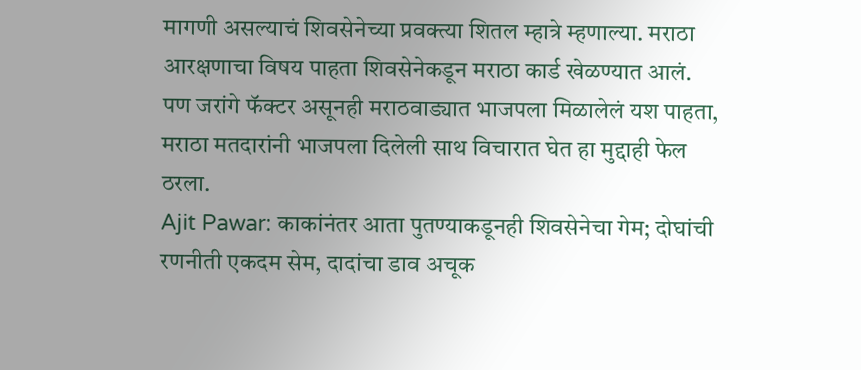मागणी असल्याचं शिवसेनेच्या प्रवक्त्या शितल म्हात्रे म्हणाल्या. मराठा आरक्षणाचा विषय पाहता शिवसेनेकडून मराठा कार्ड खेळण्यात आलं. पण जरांगे फॅक्टर असूनही मराठवाड्यात भाजपला मिळालेलं यश पाहता, मराठा मतदारांनी भाजपला दिलेली साथ विचारात घेत हा मुद्दाही फेल ठरला.
Ajit Pawar: काकांनंतर आता पुतण्याकडूनही शिवसेनेचा गेम; दोघांची रणनीती एकदम सेम, दादांचा डाव अचूक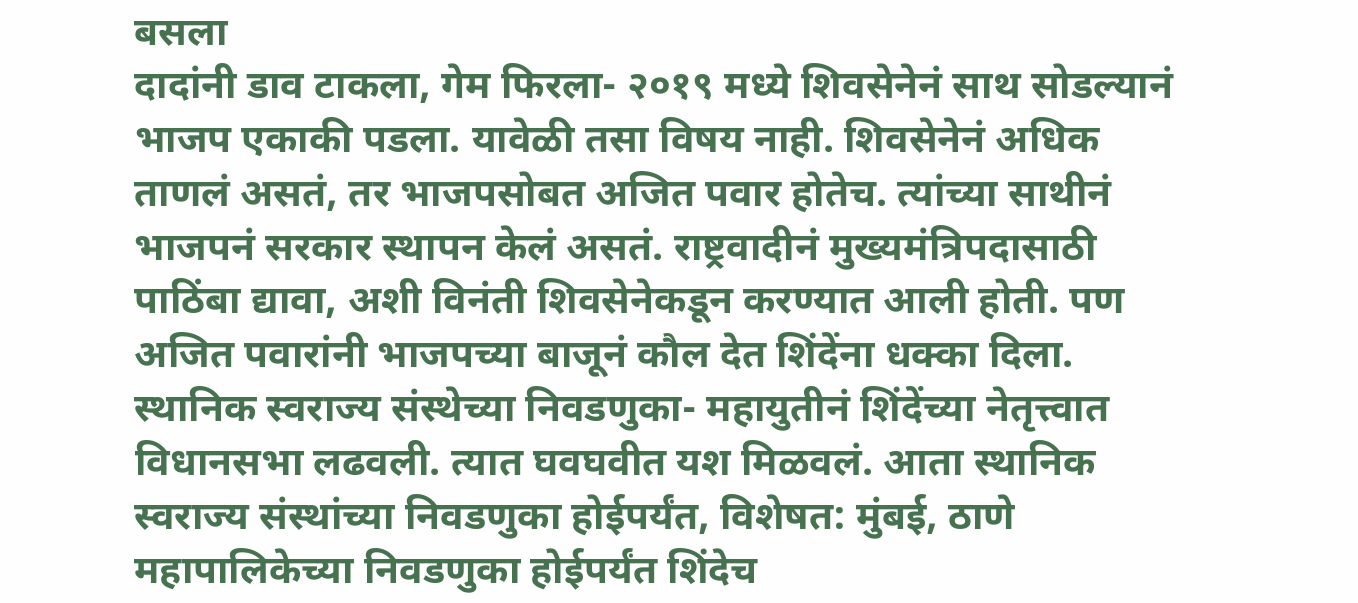बसला
दादांनी डाव टाकला, गेम फिरला- २०१९ मध्ये शिवसेनेनं साथ सोडल्यानं भाजप एकाकी पडला. यावेळी तसा विषय नाही. शिवसेनेनं अधिक ताणलं असतं, तर भाजपसोबत अजित पवार होतेच. त्यांच्या साथीनं भाजपनं सरकार स्थापन केलं असतं. राष्ट्रवादीनं मुख्यमंत्रिपदासाठी पाठिंबा द्यावा, अशी विनंती शिवसेनेकडून करण्यात आली होती. पण अजित पवारांनी भाजपच्या बाजूनं कौल देत शिंदेंना धक्का दिला.
स्थानिक स्वराज्य संस्थेच्या निवडणुका- महायुतीनं शिंदेंच्या नेतृत्त्वात विधानसभा लढवली. त्यात घवघवीत यश मिळवलं. आता स्थानिक स्वराज्य संस्थांच्या निवडणुका होईपर्यंत, विशेषत: मुंबई, ठाणे महापालिकेच्या निवडणुका होईपर्यंत शिंदेच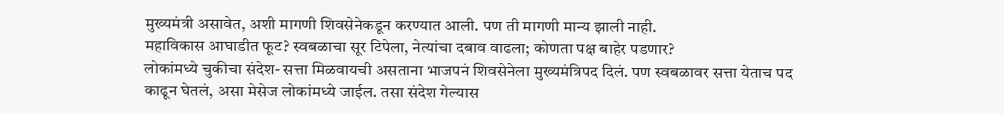मुख्यमंत्री असावेत, अशी मागणी शिवसेनेकडून करण्यात आली. पण ती मागणी मान्य झाली नाही.
महाविकास आघाडीत फूट? स्वबळाचा सूर टिपेला, नेत्यांचा दबाव वाढला; कोणता पक्ष बाहेर पडणार?
लोकांमध्ये चुकीचा संदेश- सत्ता मिळवायची असताना भाजपनं शिवसेनेला मुख्यमंत्रिपद दिलं. पण स्वबळावर सत्ता येताच पद काढून घेतलं, असा मेसेज लोकांमध्ये जाईल. तसा संदेश गेल्यास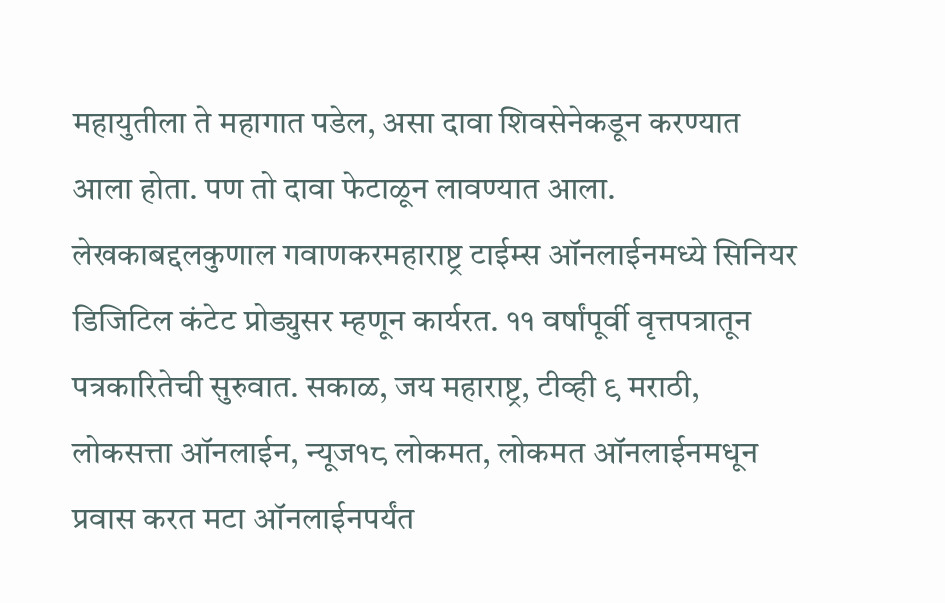महायुतीला ते महागात पडेल, असा दावा शिवसेनेकडून करण्यात आला होता. पण तो दावा फेटाळून लावण्यात आला.
लेखकाबद्दलकुणाल गवाणकरमहाराष्ट्र टाईम्स ऑनलाईनमध्ये सिनियर डिजिटिल कंटेट प्रोड्युसर म्हणून कार्यरत. ११ वर्षांपूर्वी वृत्तपत्रातून पत्रकारितेची सुरुवात. सकाळ, जय महाराष्ट्र, टीव्ही ९ मराठी, लोकसत्ता ऑनलाईन, न्यूज१८ लोकमत, लोकमत ऑनलाईनमधून प्रवास करत मटा ऑनलाईनपर्यंत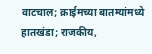वाटचाल; क्राईमच्या बातम्यांमध्ये हातखंडा; राजकीय,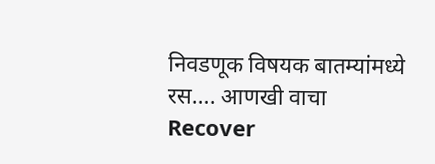निवडणूक विषयक बातम्यांमध्ये रस…. आणखी वाचा
Recover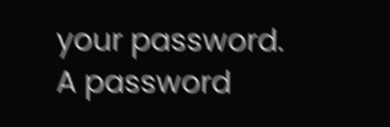your password.
A password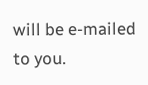will be e-mailed to you.